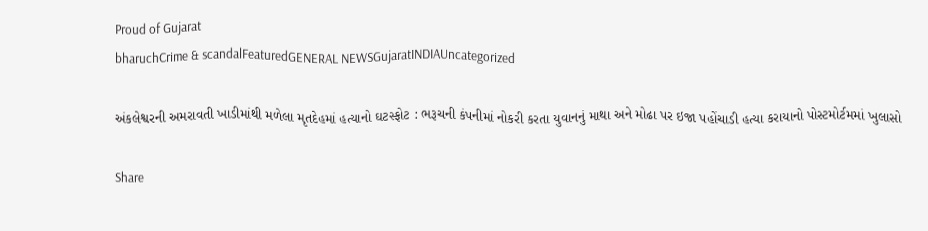Proud of Gujarat
bharuchCrime & scandalFeaturedGENERAL NEWSGujaratINDIAUncategorized

અંકલેશ્વરની અમરાવતી ખાડીમાંથી મળેલા મૃતદેહમાં હત્યાનો ઘટસ્ફોટ : ભરૂચની કંપનીમાં નોકરી કરતા યુવાનનું માથા અને મોઢા પર ઇજા પહોંચાડી હત્યા કરાયાનો પોસ્ટમોર્ટમમાં ખુલાસો

Share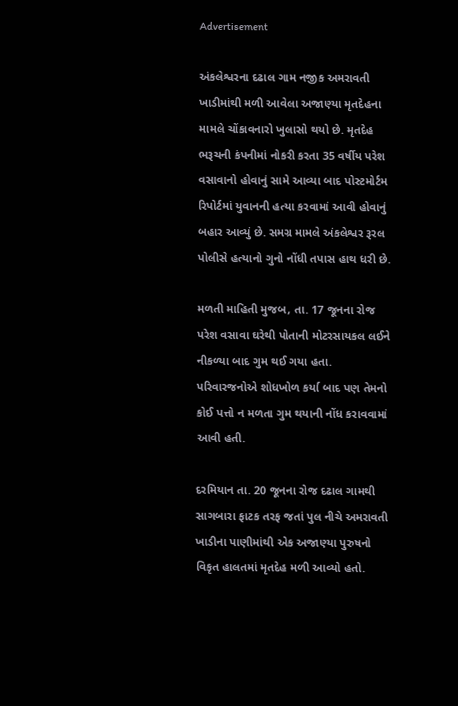Advertisement

અંકલેશ્વરના દઢાલ ગામ નજીક અમરાવતી ખાડીમાંથી મળી આવેલા અજાણ્યા મૃતદેહના મામલે ચોંકાવનારો ખુલાસો થયો છે. મૃતદેહ ભરૂચની કંપનીમાં નોકરી કરતા 35 વર્ષીય પરેશ વસાવાનો હોવાનું સામે આવ્યા બાદ પોસ્ટમોર્ટમ રિપોર્ટમાં યુવાનની હત્યા કરવામાં આવી હોવાનું બહાર આવ્યું છે. સમગ્ર મામલે અંકલેશ્વર રૂરલ પોલીસે હત્યાનો ગુનો નોંધી તપાસ હાથ ધરી છે.

મળતી માહિતી મુજબ, તા. 17 જૂનના રોજ પરેશ વસાવા ઘરેથી પોતાની મોટરસાયકલ લઈને નીકળ્યા બાદ ગુમ થઈ ગયા હતા. પરિવારજનોએ શોધખોળ કર્યા બાદ પણ તેમનો કોઈ પત્તો ન મળતા ગુમ થયાની નોંધ કરાવવામાં આવી હતી.

દરમિયાન તા. 20 જૂનના રોજ દઢાલ ગામથી સાગબારા ફાટક તરફ જતાં પુલ નીચે અમરાવતી ખાડીના પાણીમાંથી એક અજાણ્યા પુરુષનો વિકૃત હાલતમાં મૃતદેહ મળી આવ્યો હતો.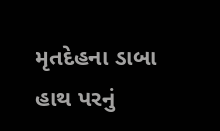મૃતદેહના ડાબા હાથ પરનું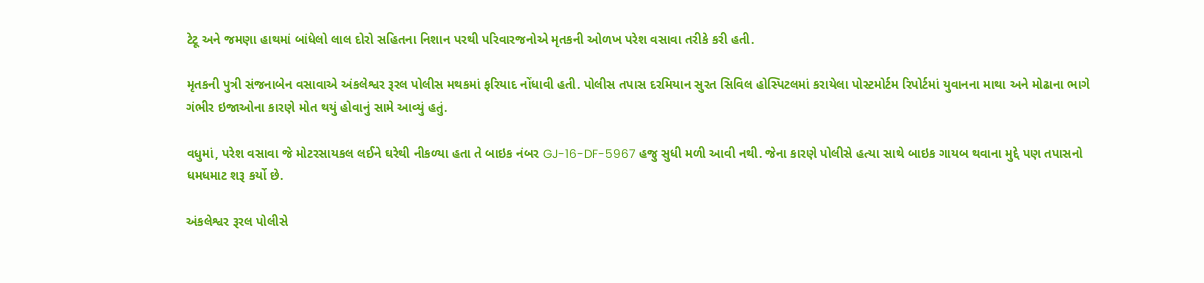ટેટૂ અને જમણા હાથમાં બાંધેલો લાલ દોરો સહિતના નિશાન પરથી પરિવારજનોએ મૃતકની ઓળખ પરેશ વસાવા તરીકે કરી હતી.

મૃતકની પુત્રી સંજનાબેન વસાવાએ અંકલેશ્વર રૂરલ પોલીસ મથકમાં ફરિયાદ નોંધાવી હતી. પોલીસ તપાસ દરમિયાન સુરત સિવિલ હોસ્પિટલમાં કરાયેલા પોસ્ટમોર્ટમ રિપોર્ટમાં યુવાનના માથા અને મોઢાના ભાગે ગંભીર ઇજાઓના કારણે મોત થયું હોવાનું સામે આવ્યું હતું.

વધુમાં, પરેશ વસાવા જે મોટરસાયકલ લઈને ઘરેથી નીકળ્યા હતા તે બાઇક નંબર GJ-16-DF-5967 હજુ સુધી મળી આવી નથી. જેના કારણે પોલીસે હત્યા સાથે બાઇક ગાયબ થવાના મુદ્દે પણ તપાસનો ધમધમાટ શરૂ કર્યો છે.

અંકલેશ્વર રૂરલ પોલીસે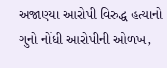અજાણ્યા આરોપી વિરુદ્ધ હત્યાનો ગુનો નોંધી આરોપીની ઓળખ,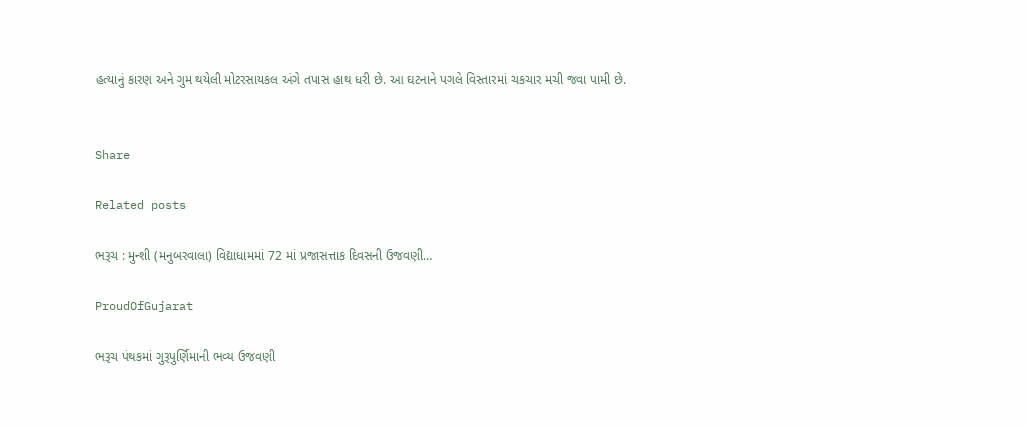હત્યાનું કારણ અને ગુમ થયેલી મોટરસાયકલ અંગે તપાસ હાથ ધરી છે. આ ઘટનાને પગલે વિસ્તારમાં ચકચાર મચી જવા પામી છે.


Share

Related posts

ભરૂચ : મુન્શી (મનુબરવાલા) વિદ્યાધામમાં 72 માં પ્રજાસત્તાક દિવસની ઉજવણી…

ProudOfGujarat

ભરૂચ પંથકમાં ગુરૂપુર્ણિમાની ભવ્ય ઉજવણી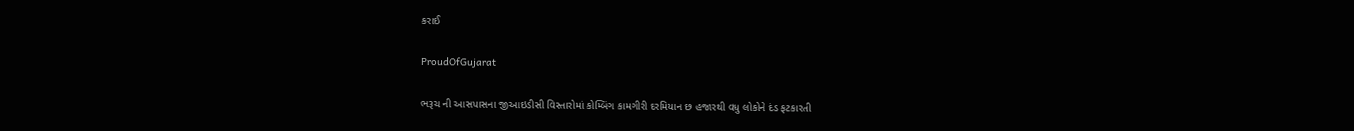કરાઈ

ProudOfGujarat

ભરૂચ ની આસપાસના જીઆઇડીસી વિસ્તારોમાં કોમ્બિંગ કામગીરી દરમિયાન છ હજારથી વધુ લોકોને દંડ ફટકારતી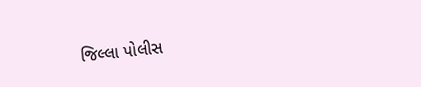જિલ્લા પોલીસ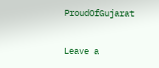ProudOfGujarat

Leave a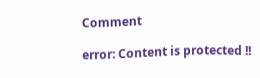Comment

error: Content is protected !!